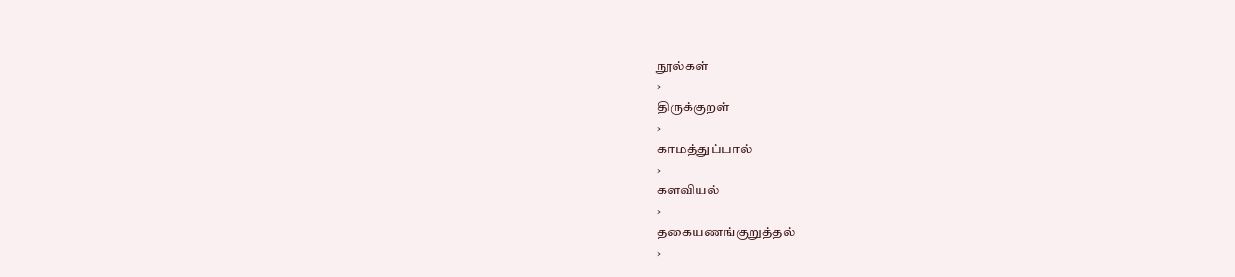நூல்கள்
›
திருக்குறள்
›
காமத்துப்பால்
›
களவியல்
›
தகையணங்குறுத்தல்
›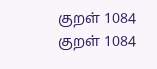குறள் 1084
குறள் 1084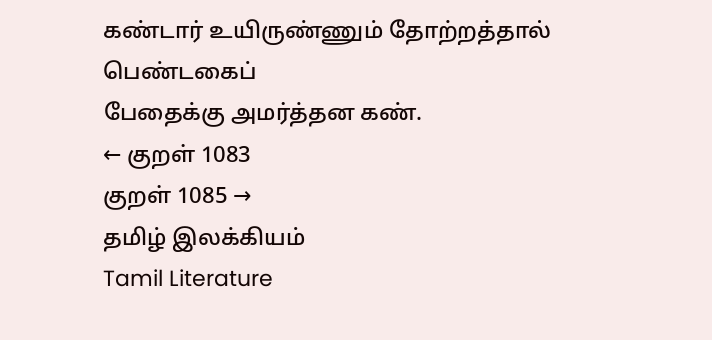கண்டார் உயிருண்ணும் தோற்றத்தால் பெண்டகைப்
பேதைக்கு அமர்த்தன கண்.
← குறள் 1083
குறள் 1085 →
தமிழ் இலக்கியம்
Tamil Literature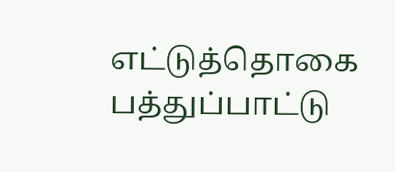எட்டுத்தொகை
பத்துப்பாட்டு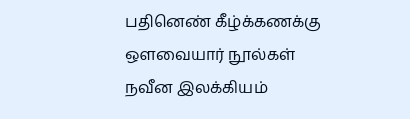பதினெண் கீழ்க்கணக்கு
ஔவையார் நூல்கள்
நவீன இலக்கியம்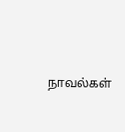நாவல்கள்